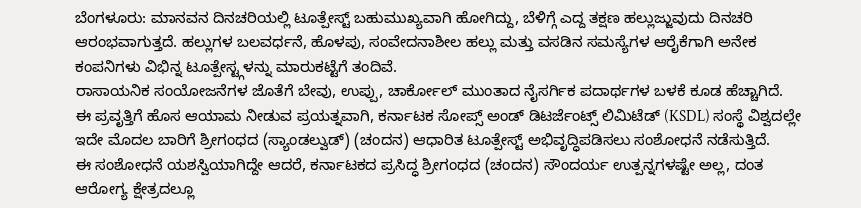ಬೆಂಗಳೂರು: ಮಾನವನ ದಿನಚರಿಯಲ್ಲಿ ಟೂತ್ಪೇಸ್ಟ್ ಬಹುಮುಖ್ಯವಾಗಿ ಹೋಗಿದ್ದು, ಬೆಳಿಗ್ಗೆ ಎದ್ದ ತಕ್ಷಣ ಹಲ್ಲುಜ್ಜುವುದು ದಿನಚರಿ ಆರಂಭವಾಗುತ್ತದೆ. ಹಲ್ಲುಗಳ ಬಲವರ್ಧನೆ, ಹೊಳಪು, ಸಂವೇದನಾಶೀಲ ಹಲ್ಲು ಮತ್ತು ವಸಡಿನ ಸಮಸ್ಯೆಗಳ ಆರೈಕೆಗಾಗಿ ಅನೇಕ ಕಂಪನಿಗಳು ವಿಭಿನ್ನ ಟೂತ್ಪೇಸ್ಟ್ಗಳನ್ನು ಮಾರುಕಟ್ಟೆಗೆ ತಂದಿವೆ.
ರಾಸಾಯನಿಕ ಸಂಯೋಜನೆಗಳ ಜೊತೆಗೆ ಬೇವು, ಉಪ್ಪು, ಚಾರ್ಕೋಲ್ ಮುಂತಾದ ನೈಸರ್ಗಿಕ ಪದಾರ್ಥಗಳ ಬಳಕೆ ಕೂಡ ಹೆಚ್ಚಾಗಿದೆ.
ಈ ಪ್ರವೃತ್ತಿಗೆ ಹೊಸ ಆಯಾಮ ನೀಡುವ ಪ್ರಯತ್ನವಾಗಿ, ಕರ್ನಾಟಕ ಸೋಪ್ಸ್ ಅಂಡ್ ಡಿಟರ್ಜೆಂಟ್ಸ್ ಲಿಮಿಟೆಡ್ (KSDL) ಸಂಸ್ಥೆ ವಿಶ್ವದಲ್ಲೇ ಇದೇ ಮೊದಲ ಬಾರಿಗೆ ಶ್ರೀಗಂಧದ (ಸ್ಯಾಂಡಲ್ವುಡ್) (ಚಂದನ) ಆಧಾರಿತ ಟೂತ್ಪೇಸ್ಟ್ ಅಭಿವೃದ್ಧಿಪಡಿಸಲು ಸಂಶೋಧನೆ ನಡೆಸುತ್ತಿದೆ.
ಈ ಸಂಶೋಧನೆ ಯಶಸ್ವಿಯಾಗಿದ್ದೇ ಆದರೆ, ಕರ್ನಾಟಕದ ಪ್ರಸಿದ್ಧ ಶ್ರೀಗಂಧದ (ಚಂದನ) ಸೌಂದರ್ಯ ಉತ್ಪನ್ನಗಳಷ್ಟೇ ಅಲ್ಲ, ದಂತ ಆರೋಗ್ಯ ಕ್ಷೇತ್ರದಲ್ಲೂ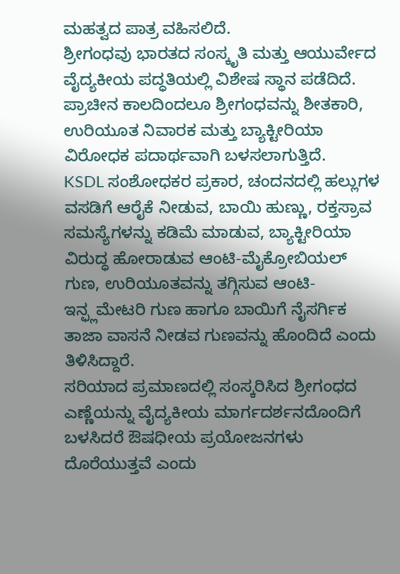ಮಹತ್ವದ ಪಾತ್ರ ವಹಿಸಲಿದೆ.
ಶ್ರೀಗಂಧವು ಭಾರತದ ಸಂಸ್ಕೃತಿ ಮತ್ತು ಆಯುರ್ವೇದ ವೈದ್ಯಕೀಯ ಪದ್ಧತಿಯಲ್ಲಿ ವಿಶೇಷ ಸ್ಥಾನ ಪಡೆದಿದೆ. ಪ್ರಾಚೀನ ಕಾಲದಿಂದಲೂ ಶ್ರೀಗಂಧವನ್ನು ಶೀತಕಾರಿ, ಉರಿಯೂತ ನಿವಾರಕ ಮತ್ತು ಬ್ಯಾಕ್ಟೀರಿಯಾ ವಿರೋಧಕ ಪದಾರ್ಥವಾಗಿ ಬಳಸಲಾಗುತ್ತಿದೆ.
KSDL ಸಂಶೋಧಕರ ಪ್ರಕಾರ, ಚಂದನದಲ್ಲಿ ಹಲ್ಲುಗಳ ವಸಡಿಗೆ ಆರೈಕೆ ನೀಡುವ, ಬಾಯಿ ಹುಣ್ಣು, ರಕ್ತಸ್ರಾವ ಸಮಸ್ಯೆಗಳನ್ನು ಕಡಿಮೆ ಮಾಡುವ, ಬ್ಯಾಕ್ಟೀರಿಯಾ ವಿರುದ್ಧ ಹೋರಾಡುವ ಆಂಟಿ-ಮೈಕ್ರೋಬಿಯಲ್ ಗುಣ, ಉರಿಯೂತವನ್ನು ತಗ್ಗಿಸುವ ಆಂಟಿ-ಇನ್ಫ್ಲಮೇಟರಿ ಗುಣ ಹಾಗೂ ಬಾಯಿಗೆ ನೈಸರ್ಗಿಕ ತಾಜಾ ವಾಸನೆ ನೀಡವ ಗುಣವನ್ನು ಹೊಂದಿದೆ ಎಂದು ತಿಳಿಸಿದ್ದಾರೆ.
ಸರಿಯಾದ ಪ್ರಮಾಣದಲ್ಲಿ ಸಂಸ್ಕರಿಸಿದ ಶ್ರೀಗಂಧದ ಎಣ್ಣೆಯನ್ನು ವೈದ್ಯಕೀಯ ಮಾರ್ಗದರ್ಶನದೊಂದಿಗೆ ಬಳಸಿದರೆ ಔಷಧೀಯ ಪ್ರಯೋಜನಗಳು ದೊರೆಯುತ್ತವೆ ಎಂದು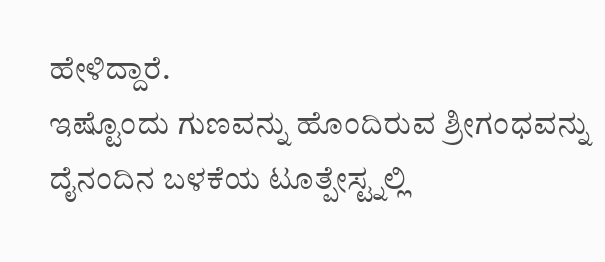ಹೇಳಿದ್ದಾರೆ.
ಇಷ್ಟೊಂದು ಗುಣವನ್ನು ಹೊಂದಿರುವ ಶ್ರೀಗಂಧವನ್ನು ದೈನಂದಿನ ಬಳಕೆಯ ಟೂತ್ಪೇಸ್ಟ್ನಲ್ಲಿ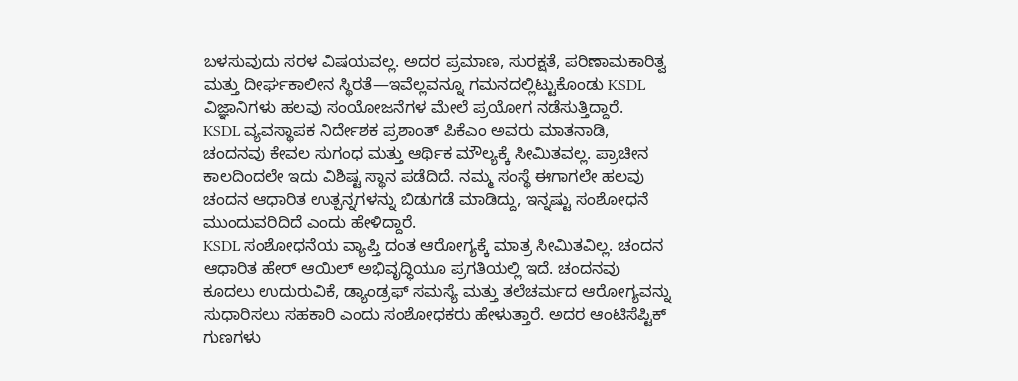ಬಳಸುವುದು ಸರಳ ವಿಷಯವಲ್ಲ. ಅದರ ಪ್ರಮಾಣ, ಸುರಕ್ಷತೆ, ಪರಿಣಾಮಕಾರಿತ್ವ ಮತ್ತು ದೀರ್ಘಕಾಲೀನ ಸ್ಥಿರತೆ—ಇವೆಲ್ಲವನ್ನೂ ಗಮನದಲ್ಲಿಟ್ಟುಕೊಂಡು KSDL ವಿಜ್ಞಾನಿಗಳು ಹಲವು ಸಂಯೋಜನೆಗಳ ಮೇಲೆ ಪ್ರಯೋಗ ನಡೆಸುತ್ತಿದ್ದಾರೆ.
KSDL ವ್ಯವಸ್ಥಾಪಕ ನಿರ್ದೇಶಕ ಪ್ರಶಾಂತ್ ಪಿಕೆಎಂ ಅವರು ಮಾತನಾಡಿ, ಚಂದನವು ಕೇವಲ ಸುಗಂಧ ಮತ್ತು ಆರ್ಥಿಕ ಮೌಲ್ಯಕ್ಕೆ ಸೀಮಿತವಲ್ಲ. ಪ್ರಾಚೀನ ಕಾಲದಿಂದಲೇ ಇದು ವಿಶಿಷ್ಟ ಸ್ಥಾನ ಪಡೆದಿದೆ. ನಮ್ಮ ಸಂಸ್ಥೆ ಈಗಾಗಲೇ ಹಲವು ಚಂದನ ಆಧಾರಿತ ಉತ್ಪನ್ನಗಳನ್ನು ಬಿಡುಗಡೆ ಮಾಡಿದ್ದು, ಇನ್ನಷ್ಟು ಸಂಶೋಧನೆ ಮುಂದುವರಿದಿದೆ ಎಂದು ಹೇಳಿದ್ದಾರೆ.
KSDL ಸಂಶೋಧನೆಯ ವ್ಯಾಪ್ತಿ ದಂತ ಆರೋಗ್ಯಕ್ಕೆ ಮಾತ್ರ ಸೀಮಿತವಿಲ್ಲ. ಚಂದನ ಆಧಾರಿತ ಹೇರ್ ಆಯಿಲ್ ಅಭಿವೃದ್ಧಿಯೂ ಪ್ರಗತಿಯಲ್ಲಿ ಇದೆ. ಚಂದನವು ಕೂದಲು ಉದುರುವಿಕೆ, ಡ್ಯಾಂಡ್ರಫ್ ಸಮಸ್ಯೆ ಮತ್ತು ತಲೆಚರ್ಮದ ಆರೋಗ್ಯವನ್ನು ಸುಧಾರಿಸಲು ಸಹಕಾರಿ ಎಂದು ಸಂಶೋಧಕರು ಹೇಳುತ್ತಾರೆ. ಅದರ ಆಂಟಿಸೆಪ್ಟಿಕ್ ಗುಣಗಳು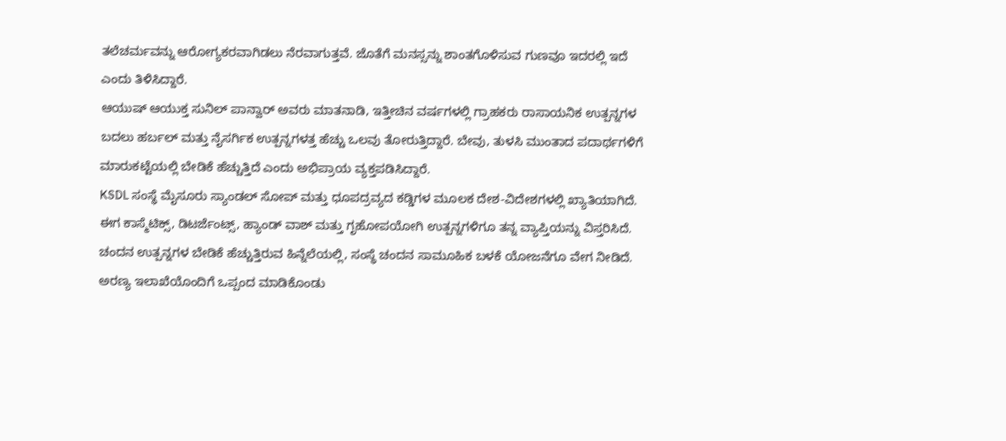ತಲೆಚರ್ಮವನ್ನು ಆರೋಗ್ಯಕರವಾಗಿಡಲು ನೆರವಾಗುತ್ತವೆ. ಜೊತೆಗೆ ಮನಸ್ಸನ್ನು ಶಾಂತಗೊಳಿಸುವ ಗುಣವೂ ಇದರಲ್ಲಿ ಇದೆ ಎಂದು ತಿಳಿಸಿದ್ದಾರೆ.
ಆಯುಷ್ ಆಯುಕ್ತ ಸುನಿಲ್ ಪಾನ್ವಾರ್ ಅವರು ಮಾತನಾಡಿ, ಇತ್ತೀಚಿನ ವರ್ಷಗಳಲ್ಲಿ ಗ್ರಾಹಕರು ರಾಸಾಯನಿಕ ಉತ್ಪನ್ನಗಳ ಬದಲು ಹರ್ಬಲ್ ಮತ್ತು ನೈಸರ್ಗಿಕ ಉತ್ಪನ್ನಗಳತ್ತ ಹೆಚ್ಚು ಒಲವು ತೋರುತ್ತಿದ್ದಾರೆ. ಬೇವು, ತುಳಸಿ ಮುಂತಾದ ಪದಾರ್ಥಗಳಿಗೆ ಮಾರುಕಟ್ಟೆಯಲ್ಲಿ ಬೇಡಿಕೆ ಹೆಚ್ಚುತ್ತಿದೆ ಎಂದು ಅಭಿಪ್ರಾಯ ವ್ಯಕ್ತಪಡಿಸಿದ್ದಾರೆ.
KSDL ಸಂಸ್ಥೆ ಮೈಸೂರು ಸ್ಯಾಂಡಲ್ ಸೋಪ್ ಮತ್ತು ಧೂಪದ್ರವ್ಯದ ಕಡ್ಡಿಗಳ ಮೂಲಕ ದೇಶ-ವಿದೇಶಗಳಲ್ಲಿ ಖ್ಯಾತಿಯಾಗಿದೆ. ಈಗ ಕಾಸ್ಮೆಟಿಕ್ಸ್, ಡಿಟರ್ಜೆಂಟ್ಸ್, ಹ್ಯಾಂಡ್ ವಾಶ್ ಮತ್ತು ಗೃಹೋಪಯೋಗಿ ಉತ್ಪನ್ನಗಳಿಗೂ ತನ್ನ ವ್ಯಾಪ್ತಿಯನ್ನು ವಿಸ್ತರಿಸಿದೆ.
ಚಂದನ ಉತ್ಪನ್ನಗಳ ಬೇಡಿಕೆ ಹೆಚ್ಚುತ್ತಿರುವ ಹಿನ್ನೆಲೆಯಲ್ಲಿ, ಸಂಸ್ಥೆ ಚಂದನ ಸಾಮೂಹಿಕ ಬಳಕೆ ಯೋಜನೆಗೂ ವೇಗ ನೀಡಿದೆ. ಅರಣ್ಯ ಇಲಾಖೆಯೊಂದಿಗೆ ಒಪ್ಪಂದ ಮಾಡಿಕೊಂಡು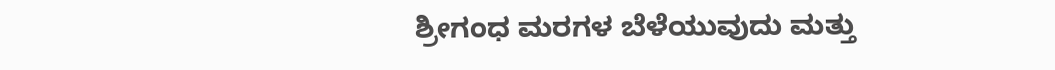ಶ್ರೀಗಂಧ ಮರಗಳ ಬೆಳೆಯುವುದು ಮತ್ತು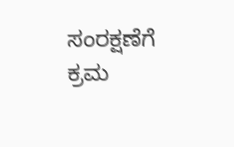ಸಂರಕ್ಷಣೆಗೆ ಕ್ರಮ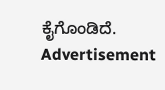ಕೈಗೊಂಡಿದೆ.
Advertisement